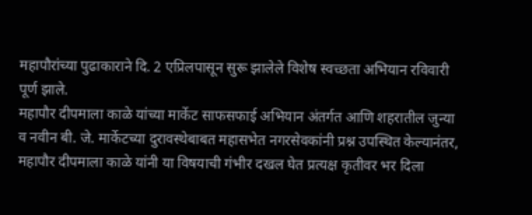महापौरांच्या पुढाकाराने दि. 2 एप्रिलपासून सुरू झालेले विशेष स्वच्छता अभियान रविवारी पूर्ण झाले.
महापौर दीपमाला काळे यांच्या मार्केट साफसफाई अभियान अंतर्गत आणि शहरातील जुन्या व नवीन बी. जे. मार्केटच्या दुरावस्थेबाबत महासभेत नगरसेवकांनी प्रश्न उपस्थित केल्यानंतर, महापौर दीपमाला काळे यांनी या विषयाची गंभीर दखल घेत प्रत्यक्ष कृतीवर भर दिला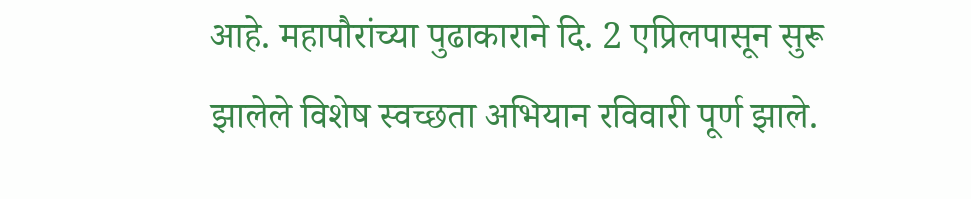आहे. महापौरांच्या पुढाकाराने दि. 2 एप्रिलपासून सुरू झालेले विशेष स्वच्छता अभियान रविवारी पूर्ण झाले.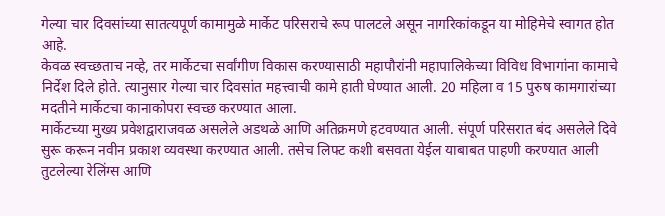गेल्या चार दिवसांच्या सातत्यपूर्ण कामामुळे मार्केट परिसराचे रूप पालटले असून नागरिकांकडून या मोहिमेचे स्वागत होत आहे.
केवळ स्वच्छताच नव्हे, तर मार्केटचा सर्वांगीण विकास करण्यासाठी महापौरांनी महापालिकेच्या विविध विभागांना कामाचे निर्देश दिले होते. त्यानुसार गेल्या चार दिवसांत महत्त्वाची कामे हाती घेण्यात आली. 20 महिला व 15 पुरुष कामगारांच्या मदतीने मार्केटचा कानाकोपरा स्वच्छ करण्यात आला.
मार्केटच्या मुख्य प्रवेशद्वाराजवळ असलेले अडथळे आणि अतिक्रमणे हटवण्यात आली. संपूर्ण परिसरात बंद असलेले दिवे सुरू करून नवीन प्रकाश व्यवस्था करण्यात आली. तसेच लिफ्ट कशी बसवता येईल याबाबत पाहणी करण्यात आली तुटलेल्या रेलिंग्स आणि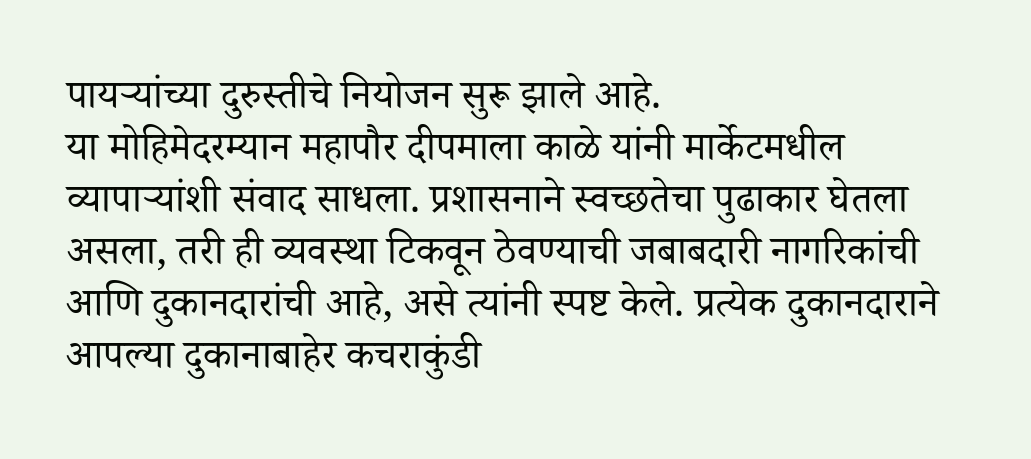पायऱ्यांच्या दुरुस्तीचे नियोजन सुरू झाले आहे.
या मोहिमेदरम्यान महापौर दीपमाला काळे यांनी मार्केटमधील व्यापाऱ्यांशी संवाद साधला. प्रशासनाने स्वच्छतेचा पुढाकार घेतला असला, तरी ही व्यवस्था टिकवून ठेवण्याची जबाबदारी नागरिकांची आणि दुकानदारांची आहे, असे त्यांनी स्पष्ट केले. प्रत्येक दुकानदाराने आपल्या दुकानाबाहेर कचराकुंडी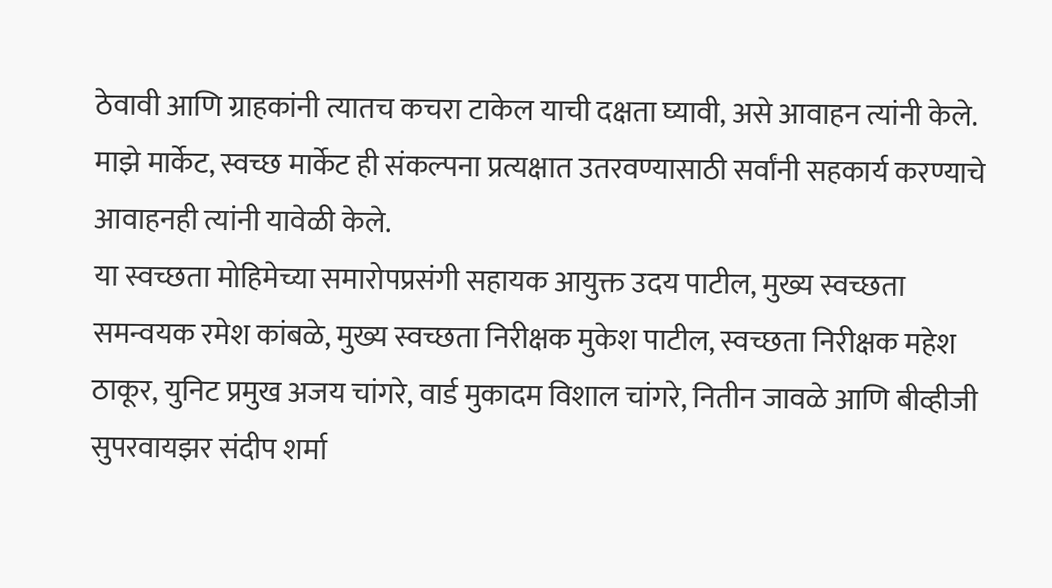ठेवावी आणि ग्राहकांनी त्यातच कचरा टाकेल याची दक्षता घ्यावी, असे आवाहन त्यांनी केले. माझे मार्केट, स्वच्छ मार्केट ही संकल्पना प्रत्यक्षात उतरवण्यासाठी सर्वांनी सहकार्य करण्याचे आवाहनही त्यांनी यावेळी केले.
या स्वच्छता मोहिमेच्या समारोपप्रसंगी सहायक आयुक्त उदय पाटील, मुख्य स्वच्छता समन्वयक रमेश कांबळे, मुख्य स्वच्छता निरीक्षक मुकेश पाटील, स्वच्छता निरीक्षक महेश ठाकूर, युनिट प्रमुख अजय चांगरे, वार्ड मुकादम विशाल चांगरे, नितीन जावळे आणि बीव्हीजी सुपरवायझर संदीप शर्मा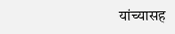यांच्यासह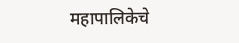महापालिकेचे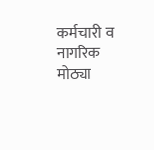कर्मचारी व नागरिक मोठ्या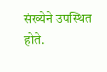संख्येने उपस्थित होते.